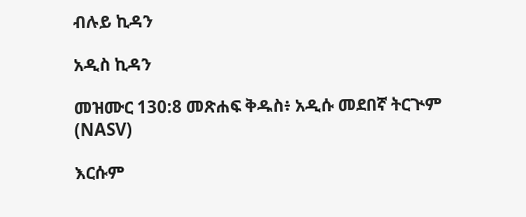ብሉይ ኪዳን

አዲስ ኪዳን

መዝሙር 130:8 መጽሐፍ ቅዱስ፥ አዲሱ መደበኛ ትርጒም (NASV)

እርሱም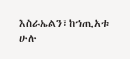እስራኤልን፣ከኀጢአቱ ሁሉ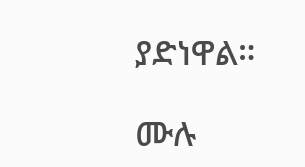ያድነዋል።

ሙሉ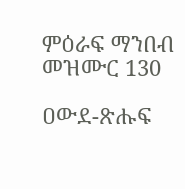ምዕራፍ ማንበብ መዝሙር 130

ዐውደ-ጽሑፍ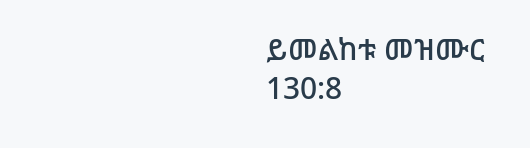ይመልከቱ መዝሙር 130:8